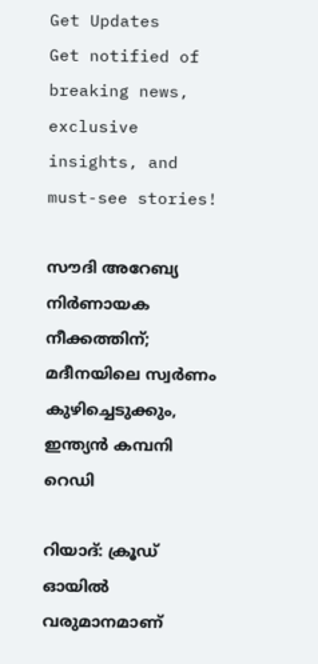Get Updates
Get notified of breaking news, exclusive insights, and must-see stories!

സൗദി അറേബ്യ നിര്‍ണായക നീക്കത്തിന്; മദീനയിലെ സ്വര്‍ണം കുഴിച്ചെടുക്കും, ഇന്ത്യന്‍ കമ്പനി റെഡി

റിയാദ്: ക്രൂഡ് ഓയില്‍ വരുമാനമാണ്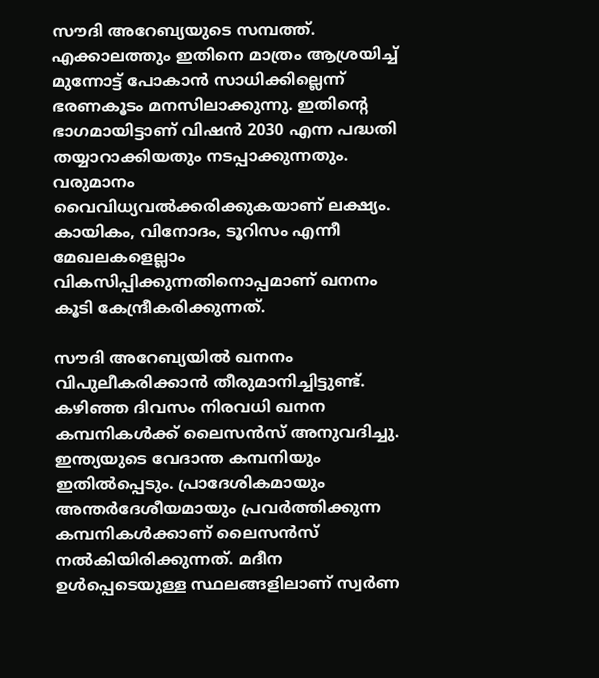സൗദി അറേബ്യയുടെ സമ്പത്ത്. എക്കാലത്തും ഇതിനെ മാത്രം ആശ്രയിച്ച് മുന്നോട്ട് പോകാന്‍ സാധിക്കില്ലെന്ന് ഭരണകൂടം മനസിലാക്കുന്നു. ഇതിന്റെ ഭാഗമായിട്ടാണ് വിഷന്‍ 2030 എന്ന പദ്ധതി തയ്യാറാക്കിയതും നടപ്പാക്കുന്നതും. വരുമാനം വൈവിധ്യവല്‍ക്കരിക്കുകയാണ് ലക്ഷ്യം. കായികം, വിനോദം, ടൂറിസം എന്നീ മേഖലകളെല്ലാം വികസിപ്പിക്കുന്നതിനൊപ്പമാണ് ഖനനം കൂടി കേന്ദ്രീകരിക്കുന്നത്.

സൗദി അറേബ്യയില്‍ ഖനനം വിപുലീകരിക്കാന്‍ തീരുമാനിച്ചിട്ടുണ്ട്. കഴിഞ്ഞ ദിവസം നിരവധി ഖനന കമ്പനികള്‍ക്ക് ലൈസന്‍സ് അനുവദിച്ചു. ഇന്ത്യയുടെ വേദാന്ത കമ്പനിയും ഇതില്‍പ്പെടും. പ്രാദേശികമായും അന്തര്‍ദേശീയമായും പ്രവര്‍ത്തിക്കുന്ന കമ്പനികള്‍ക്കാണ് ലൈസന്‍സ് നല്‍കിയിരിക്കുന്നത്. മദീന ഉള്‍പ്പെടെയുള്ള സ്ഥലങ്ങളിലാണ് സ്വര്‍ണ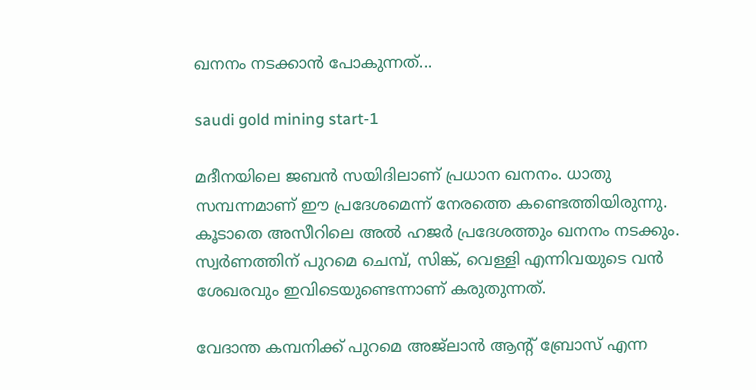ഖനനം നടക്കാന്‍ പോകുന്നത്...

saudi gold mining start-1

മദീനയിലെ ജബന്‍ സയിദിലാണ് പ്രധാന ഖനനം. ധാതു സമ്പന്നമാണ് ഈ പ്രദേശമെന്ന് നേരത്തെ കണ്ടെത്തിയിരുന്നു. കൂടാതെ അസീറിലെ അല്‍ ഹജര്‍ പ്രദേശത്തും ഖനനം നടക്കും. സ്വര്‍ണത്തിന് പുറമെ ചെമ്പ്, സിങ്ക്, വെള്ളി എന്നിവയുടെ വന്‍ ശേഖരവും ഇവിടെയുണ്ടെന്നാണ് കരുതുന്നത്.

വേദാന്ത കമ്പനിക്ക് പുറമെ അജ്‌ലാന്‍ ആന്റ് ബ്രോസ് എന്ന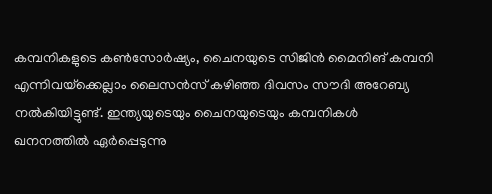കമ്പനികളുടെ കണ്‍സോര്‍ഷ്യം, ചൈനയുടെ സിജിന്‍ മൈനിങ് കമ്പനി എന്നിവയ്‌ക്കെല്ലാം ലൈസന്‍സ് കഴിഞ്ഞ ദിവസം സൗദി അറേബ്യ നല്‍കിയിട്ടുണ്ട്. ഇന്ത്യയുടെയും ചൈനയുടെയും കമ്പനികള്‍ ഖനനത്തില്‍ ഏര്‍പ്പെടുന്നു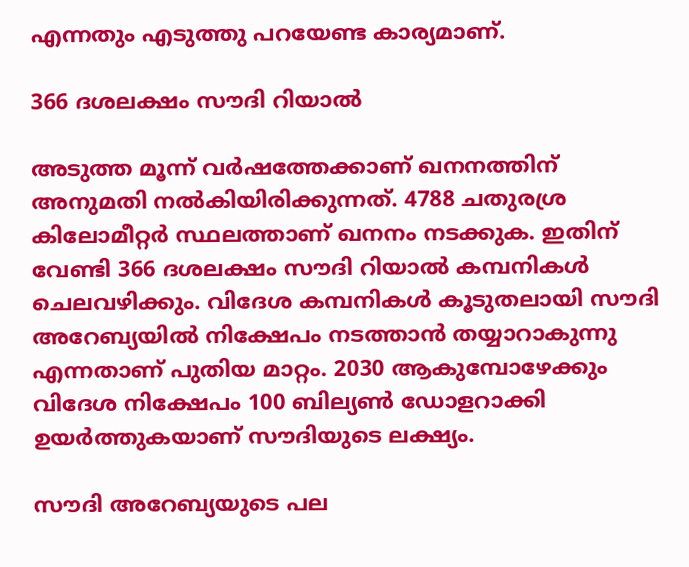എന്നതും എടുത്തു പറയേണ്ട കാര്യമാണ്.

366 ദശലക്ഷം സൗദി റിയാല്‍

അടുത്ത മൂന്ന് വര്‍ഷത്തേക്കാണ് ഖനനത്തിന് അനുമതി നല്‍കിയിരിക്കുന്നത്. 4788 ചതുരശ്ര കിലോമീറ്റര്‍ സ്ഥലത്താണ് ഖനനം നടക്കുക. ഇതിന് വേണ്ടി 366 ദശലക്ഷം സൗദി റിയാല്‍ കമ്പനികള്‍ ചെലവഴിക്കും. വിദേശ കമ്പനികള്‍ കൂടുതലായി സൗദി അറേബ്യയില്‍ നിക്ഷേപം നടത്താന്‍ തയ്യാറാകുന്നു എന്നതാണ് പുതിയ മാറ്റം. 2030 ആകുമ്പോഴേക്കും വിദേശ നിക്ഷേപം 100 ബില്യണ്‍ ഡോളറാക്കി ഉയര്‍ത്തുകയാണ് സൗദിയുടെ ലക്ഷ്യം.

സൗദി അറേബ്യയുടെ പല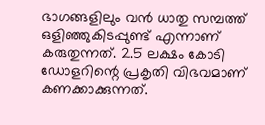ഭാഗങ്ങളിലും വന്‍ ധാതു സമ്പത്ത് ഒളിഞ്ഞുകിടപ്പുണ്ട് എന്നാണ് കരുതുന്നത്. 2.5 ലക്ഷം കോടി ഡോളറിന്റെ പ്രകൃതി വിഭവമാണ് കണക്കാക്കുന്നത്.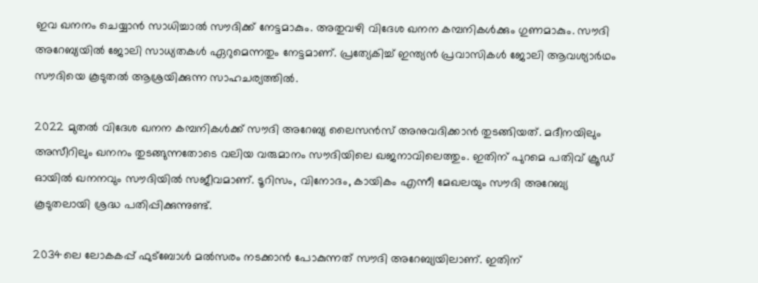ഇവ ഖനനം ചെയ്യാന്‍ സാധിച്ചാല്‍ സൗദിക്ക് നേട്ടമാകും. അതുവഴി വിദേശ ഖനന കമ്പനികള്‍ക്കും ഗുണമാകും. സൗദി അറേബ്യയില്‍ ജോലി സാധ്യതകള്‍ ഏറുമെന്നതും നേട്ടമാണ്. പ്രത്യേകിച്ച് ഇന്ത്യന്‍ പ്രവാസികള്‍ ജോലി ആവശ്യാര്‍ഥം സൗദിയെ കൂടുതല്‍ ആശ്രയിക്കുന്ന സാഹചര്യത്തില്‍.

2022 മുതല്‍ വിദേശ ഖനന കമ്പനികള്‍ക്ക് സൗദി അറേബ്യ ലൈസന്‍സ് അനുവദിക്കാന്‍ തുടങ്ങിയത്. മദീനയിലും അസീറിലും ഖനനം തുടങ്ങുന്നതോടെ വലിയ വരുമാനം സൗദിയിലെ ഖജനാവിലെത്തും. ഇതിന് പുറമെ പതിവ് ക്രൂഡ് ഓയില്‍ ഖനനവും സൗദിയില്‍ സജീവമാണ്. ടൂറിസം, വിനോദം, കായികം എന്നീ മേഖലയും സൗദി അറേബ്യ കൂടുതലായി ശ്രദ്ധ പതിപ്പിക്കുന്നുണ്ട്.

2034ലെ ലോകകപ്പ് ഫുട്‌ബോള്‍ മല്‍സരം നടക്കാന്‍ പോകുന്നത് സൗദി അറേബ്യയിലാണ്. ഇതിന്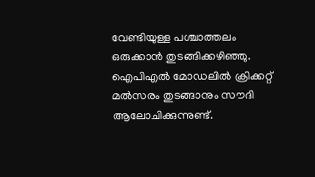വേണ്ടിയുള്ള പശ്ചാത്തലം ഒരുക്കാന്‍ തുടങ്ങിക്കഴിഞ്ഞു. ഐപിഎല്‍ മോഡലില്‍ ക്രിക്കറ്റ് മല്‍സരം തുടങ്ങാനും സൗദി ആലോചിക്കുന്നുണ്ട്.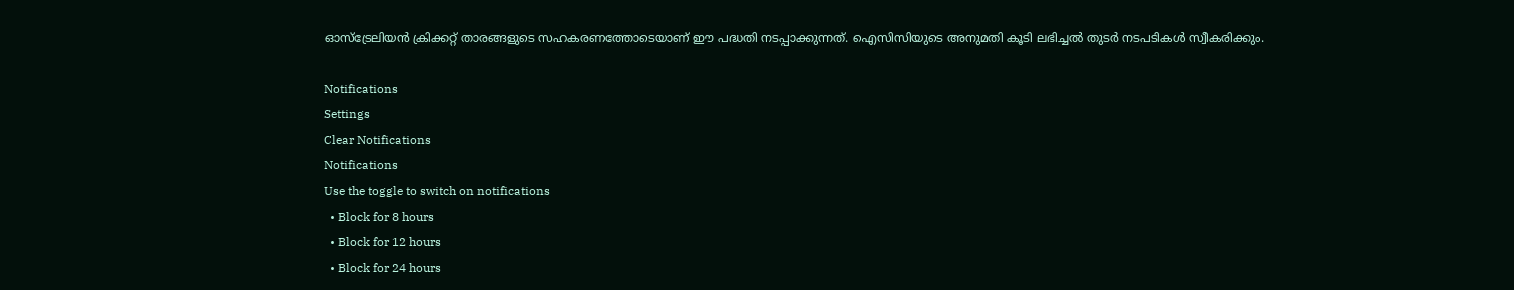ഓസ്‌ട്രേലിയന്‍ ക്രിക്കറ്റ് താരങ്ങളുടെ സഹകരണത്തോടെയാണ് ഈ പദ്ധതി നടപ്പാക്കുന്നത്. ഐസിസിയുടെ അനുമതി കൂടി ലഭിച്ചല്‍ തുടര്‍ നടപടികള്‍ സ്വീകരിക്കും.

Notifications
Settings
Clear Notifications
Notifications
Use the toggle to switch on notifications
  • Block for 8 hours
  • Block for 12 hours
  • Block for 24 hours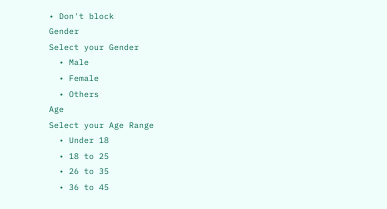• Don't block
Gender
Select your Gender
  • Male
  • Female
  • Others
Age
Select your Age Range
  • Under 18
  • 18 to 25
  • 26 to 35
  • 36 to 45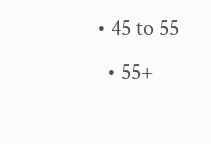• 45 to 55
  • 55+